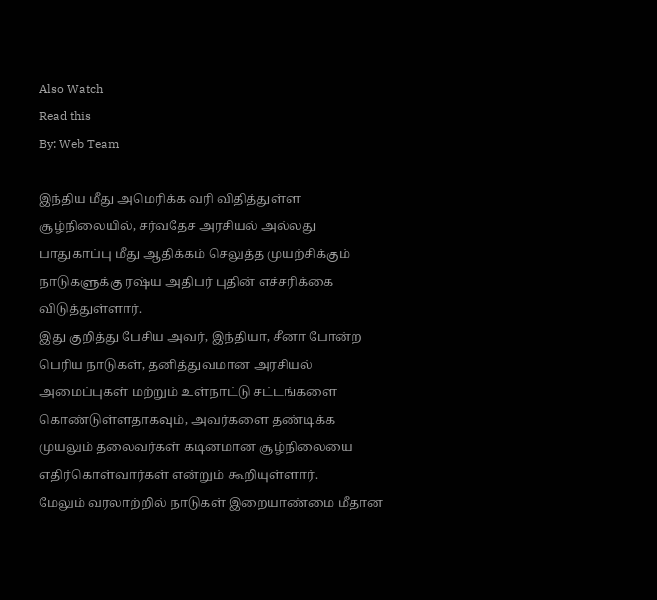Also Watch
Read this
By: Web Team

இந்திய மீது அமெரிக்க வரி விதித்துள்ள சூழ்நிலையில், சர்வதேச அரசியல் அல்லது பாதுகாப்பு மீது ஆதிக்கம் செலுத்த முயற்சிக்கும் நாடுகளுக்கு ரஷ்ய அதிபர் புதின் எச்சரிக்கை விடுத்துள்ளார்.
இது குறித்து பேசிய அவர், இந்தியா, சீனா போன்ற பெரிய நாடுகள், தனித்துவமான அரசியல் அமைப்புகள் மற்றும் உள்நாட்டு சட்டங்களை கொண்டுள்ளதாகவும், அவர்களை தண்டிக்க முயலும் தலைவர்கள் கடினமான சூழ்நிலையை எதிர்கொள்வார்கள் என்றும் கூறியுள்ளார்.
மேலும் வரலாற்றில் நாடுகள் இறையாண்மை மீதான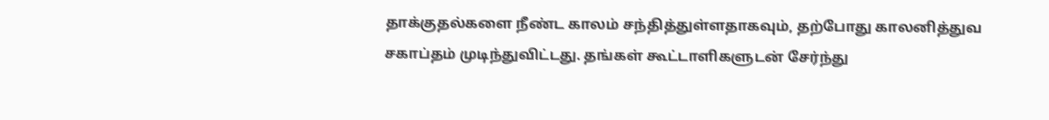தாக்குதல்களை நீண்ட காலம் சந்தித்துள்ளதாகவும், தற்போது காலனித்துவ சகாப்தம் முடிந்துவிட்டது. தங்கள் கூட்டாளிகளுடன் சேர்ந்து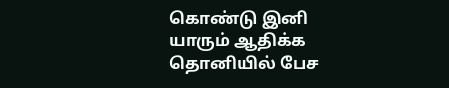கொண்டு இனி யாரும் ஆதிக்க தொனியில் பேச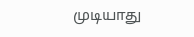முடியாது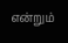என்றும்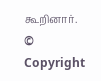கூறினார்.
© Copyright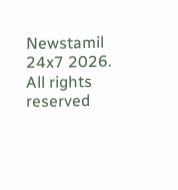Newstamil 24x7 2026. All rights reserved